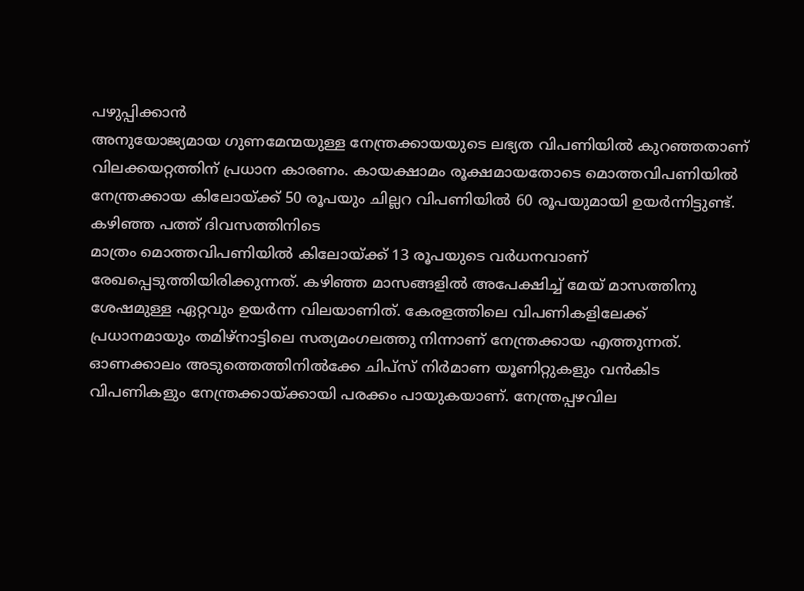പഴുപ്പിക്കാൻ
അനുയോജ്യമായ ഗുണമേന്മയുള്ള നേന്ത്രക്കായയുടെ ലഭ്യത വിപണിയിൽ കുറഞ്ഞതാണ് വിലക്കയറ്റത്തിന് പ്രധാന കാരണം. കായക്ഷാമം രൂക്ഷമായതോടെ മൊത്തവിപണിയിൽ നേന്ത്രക്കായ കിലോയ്ക്ക് 50 രൂപയും ചില്ലറ വിപണിയിൽ 60 രൂപയുമായി ഉയർന്നിട്ടുണ്ട്.
കഴിഞ്ഞ പത്ത് ദിവസത്തിനിടെ
മാത്രം മൊത്തവിപണിയിൽ കിലോയ്ക്ക് 13 രൂപയുടെ വർധനവാണ് രേഖപ്പെടുത്തിയിരിക്കുന്നത്. കഴിഞ്ഞ മാസങ്ങളിൽ അപേക്ഷിച്ച് മേയ് മാസത്തിനു ശേഷമുള്ള ഏറ്റവും ഉയർന്ന വിലയാണിത്. കേരളത്തിലെ വിപണികളിലേക്ക് പ്രധാനമായും തമിഴ്നാട്ടിലെ സത്യമംഗലത്തു നിന്നാണ് നേന്ത്രക്കായ എത്തുന്നത്.
ഓണക്കാലം അടുത്തെത്തിനിൽക്കേ ചിപ്സ് നിർമാണ യൂണിറ്റുകളും വൻകിട വിപണികളും നേന്ത്രക്കായ്ക്കായി പരക്കം പായുകയാണ്. നേന്ത്രപ്പഴവില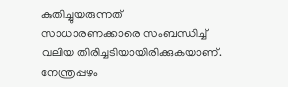കുതിച്ചുയരുന്നത് സാധാരണക്കാരെ സംബന്ധിച്ച് വലിയ തിരിച്ചടിയായിരിക്കുകയാണ്. നേന്ത്രപ്പഴം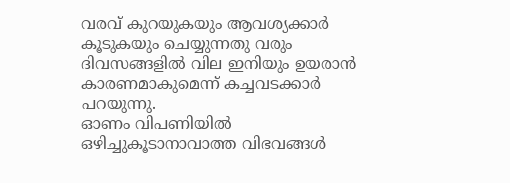വരവ് കുറയുകയും ആവശ്യക്കാർ
കൂടുകയും ചെയ്യുന്നതു വരും ദിവസങ്ങളിൽ വില ഇനിയും ഉയരാൻ കാരണമാകുമെന്ന് കച്ചവടക്കാർ പറയുന്നു.
ഓണം വിപണിയിൽ ഒഴിച്ചുകൂടാനാവാത്ത വിഭവങ്ങൾ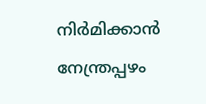നിർമിക്കാൻ നേന്ത്രപ്പഴം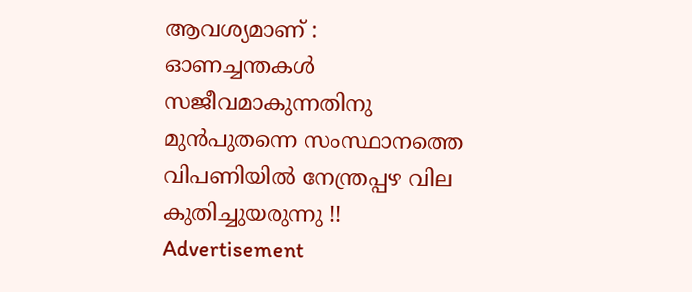ആവശ്യമാണ് : ഓണച്ചന്തകൾ സജീവമാകുന്നതിനു മുൻപുതന്നെ സംസ്ഥാനത്തെ വിപണിയിൽ നേന്ത്രപ്പഴ വില കുതിച്ചുയരുന്നു !!
Advertisement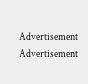Advertisement
Advertisement